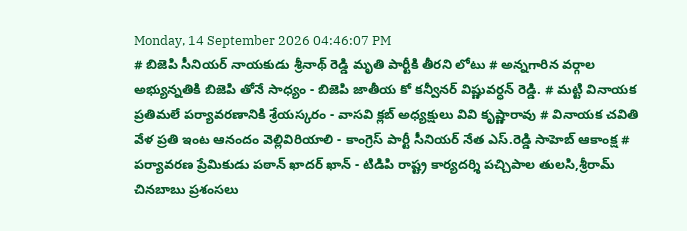Monday, 14 September 2026 04:46:07 PM
# బిజెపి సీనియర్ నాయకుడు శ్రీనాథ్ రెడ్డి మృతి పార్టీకి తీరని లోటు # అన్నగారిన వర్గాల అభ్యున్నతికి బిజెపి తోనే సాధ్యం - బిజెపి జాతీయ కో కన్వీనర్ విష్ణువర్ధన్ రెడ్డి. # మట్టి వినాయక ప్రతిమలే పర్యావరణానికి శ్రేయస్కరం - వాసవి క్లబ్ అధ్యక్షులు వివి కృష్ణారావు # వినాయక చవితి వేళ ప్రతి ఇంట ఆనందం వెల్లివిరియాలి - కాంగ్రెస్ పార్టీ సీనియర్ నేత ఎస్.రెడ్డి సాహెబ్ ఆకాంక్ష # పర్యావరణ ప్రేమికుడు పఠాన్ ఖాదర్ ఖాన్ - టిడిపి రాష్ట్ర కార్యదర్శి పచ్చిపాల తులసి,శ్రీరామ్ చినబాబు ప్రశంసలు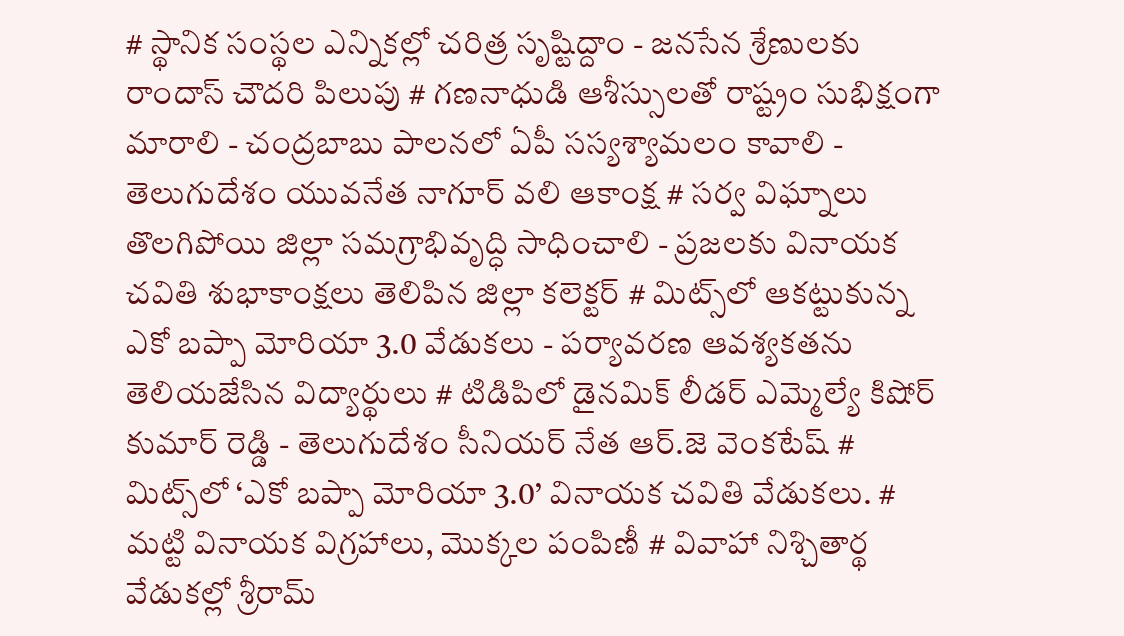# స్థానిక సంస్థల ఎన్నికల్లో చరిత్ర సృష్టిద్దాం - జనసేన శ్రేణులకు రాందాస్ చౌదరి పిలుపు # గణనాధుడి ఆశీస్సులతో రాష్ట్రం సుభిక్షంగా మారాలి - చంద్రబాబు పాలనలో ఏపీ సస్యశ్యామలం కావాలి - తెలుగుదేశం యువనేత నాగూర్ వలి ఆకాంక్ష # సర్వ విఘ్నాలు తొలగిపోయి జిల్లా సమగ్రాభివృద్ధి సాధించాలి - ప్రజలకు వినాయక చవితి శుభాకాంక్షలు తెలిపిన జిల్లా కలెక్టర్ # మిట్స్‌లో ఆకట్టుకున్న ఎకో బప్పా మోరియా 3.0 వేడుకలు - పర్యావరణ ఆవశ్యకతను తెలియజేసిన విద్యార్థులు # టిడిపిలో డైనమిక్ లీడర్ ఎమ్మెల్యే కిషోర్ కుమార్ రెడ్డి - తెలుగుదేశం సీనియర్ నేత ఆర్.జె వెంకటేష్ # మిట్స్‌లో ‘ఎకో బప్పా మోరియా 3.0’ వినాయక చవితి వేడుకలు. # మట్టి వినాయక విగ్రహాలు, మొక్కల పంపిణీ # వివాహా నిశ్చితార్థ వేడుకల్లో శ్రీరామ్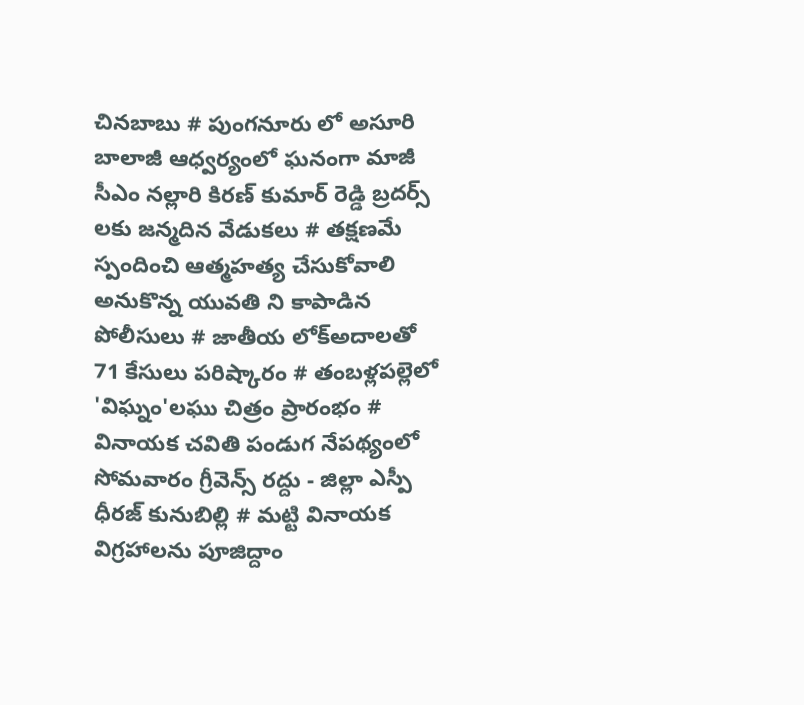చినబాబు # పుంగనూరు లో అసూరి బాలాజీ ఆధ్వర్యంలో ఘనంగా మాజీ సీఎం నల్లారి కిరణ్ కుమార్ రెడ్డి బ్రదర్స్ లకు జన్మదిన వేడుకలు # తక్షణమే స్పందించి ఆత్మహత్య చేసుకోవాలి అనుకొన్న యువతి ని కాపాడిన పోలీసులు # జాతీయ లోక్అదాలతో 71 కేసులు పరిష్కారం # తంబళ్లపల్లెలో 'విఘ్నం'లఘు చిత్రం ప్రారంభం # వినాయక చవితి పండుగ నేపథ్యంలో సోమవారం గ్రీవెన్స్ రద్దు - జిల్లా ఎస్పీ ధీరజ్ కునుబిల్లి # మట్టి వినాయక విగ్రహాలను పూజిద్దాం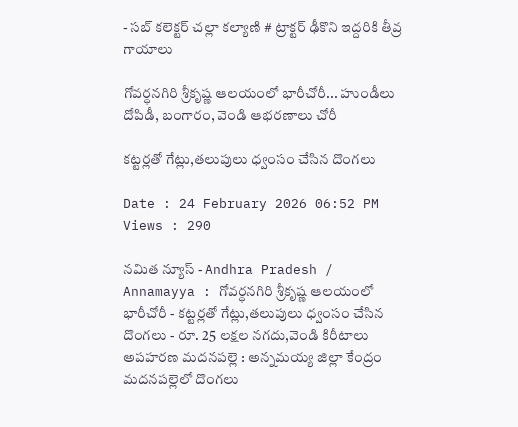- సబ్ కలెక్టర్ చల్లా కల్యాణి # ట్రాక్టర్ ఢీకొని ఇద్దరికి తీవ్ర గాయాలు

గోవర్ధనగిరి శ్రీకృష్ణ ఆలయంలో భారీచోరీ... హుండీలు దోపిడీ, బంగారం, వెండి ఆభరణాలు చోరీ

కట్టర్లతో గేట్లు,తలుపులు ధ్వంసం చేసిన దొంగలు

Date : 24 February 2026 06:52 PM Views : 290

నమిత న్యూస్ - Andhra Pradesh / Annamayya : గోవర్ధనగిరి శ్రీకృష్ణ ఆలయంలో భారీచోరీ - కట్టర్లతో గేట్లు,తలుపులు ధ్వంసం చేసిన దొంగలు - రూ. 25 లక్షల నగదు,వెండి కిరీటాలు అపహరణ మదనపల్లె : అన్నమయ్య జిల్లా కేంద్రం మదనపల్లెలో దొంగలు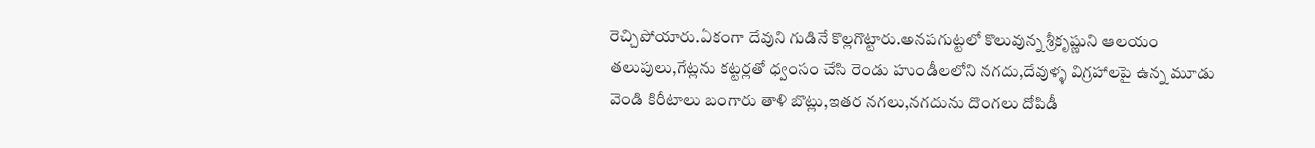రెచ్చిపోయారు.ఏకంగా దేవుని గుడినే కొల్లగొట్టారు.అనపగుట్టలో కొలువున్న శ్రీకృష్ణుని ఆలయం తలుపులు,గేట్లను కట్టర్లతో ధ్వంసం చేసి రెండు హుండీలలోని నగదు,దేవుళ్ళ విగ్రహాలపై ఉన్న మూడు వెండి కిరీటాలు బంగారు తాళి బొట్లు,ఇతర నగలు,నగదును దొంగలు దోపిడీ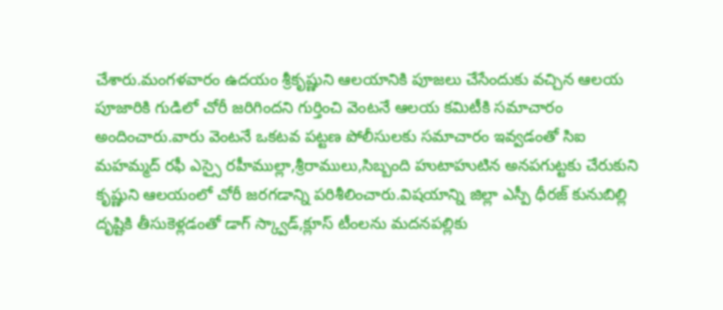చేశారు.మంగళవారం ఉదయం శ్రీకృష్ణుని ఆలయానికి పూజలు చేసేందుకు వచ్చిన ఆలయ పూజారికి గుడిలో చోరీ జరిగిందని గుర్తించి వెంటనే ఆలయ కమిటీకి సమాచారం అందించారు.వారు వెంటనే ఒకటవ పట్టణ పోలీసులకు సమాచారం ఇవ్వడంతో సిఐ మహమ్మద్ రఫీ ఎస్సై రహీముల్లా,శ్రీరాములు,సిబ్బంది హుటాహుటిన అనపగుట్టకు చేరుకుని కృష్ణుని ఆలయంలో చోరీ జరగడాన్ని పరిశీలించారు.విషయాన్ని జిల్లా ఎస్పీ ధీరజ్ కునుబిల్లి దృష్టికి తీసుకెళ్లడంతో డాగ్ స్క్వాడ్,క్లూస్ టీంలను మదనపల్లికు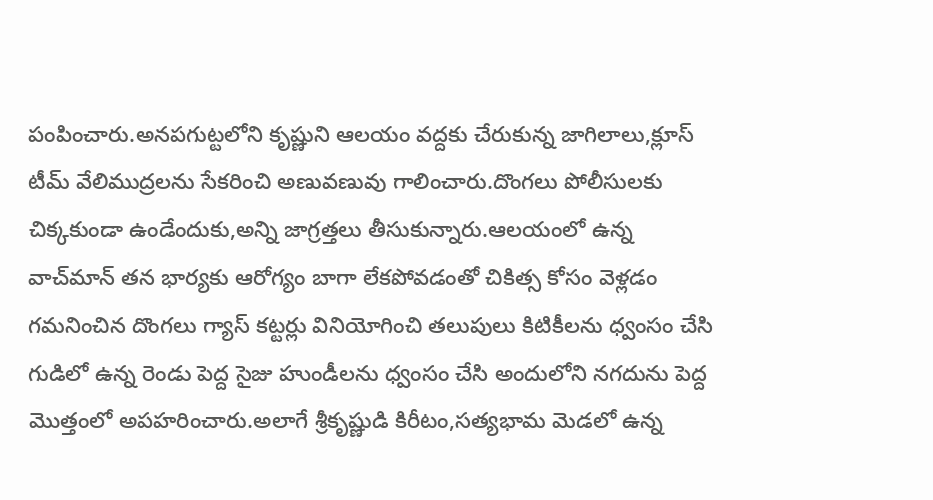పంపించారు.అనపగుట్టలోని కృష్ణుని ఆలయం వద్దకు చేరుకున్న జాగిలాలు,క్లూస్ టీమ్ వేలిముద్రలను సేకరించి అణువణువు గాలించారు.దొంగలు పోలీసులకు చిక్కకుండా ఉండేందుకు,అన్ని జాగ్రత్తలు తీసుకున్నారు.ఆలయంలో ఉన్న వాచ్‌మాన్ తన భార్యకు ఆరోగ్యం బాగా లేకపోవడంతో చికిత్స కోసం వెళ్లడం గమనించిన దొంగలు గ్యాస్ కట్టర్లు వినియోగించి తలుపులు కిటికీలను ధ్వంసం చేసి గుడిలో ఉన్న రెండు పెద్ద సైజు హుండీలను ధ్వంసం చేసి అందులోని నగదును పెద్ద మొత్తంలో అపహరించారు.అలాగే శ్రీకృష్ణుడి కిరీటం,సత్యభామ మెడలో ఉన్న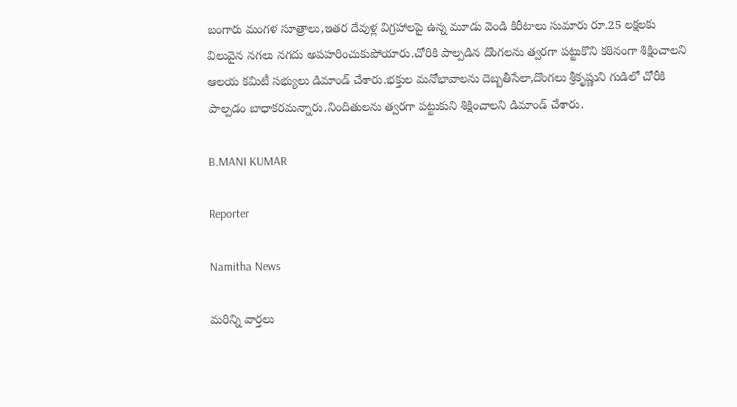బంగారు మంగళ సూత్రాలు,ఇతర దేవుళ్ల విగ్రహాలపై ఉన్న మూడు వెండి కిరీటాలు సుమారు రూ.25 లక్షలకు విలువైన నగలు నగదు అపహరించుకుపోయారు.చోరికి పాల్పడిన దొంగలను త్వరగా పట్టుకొని కఠినంగా శిక్షించాలని ఆలయ కమిటీ సభ్యులు డిమాండ్ చేశారు.భక్తుల మనోభావాలను దెబ్బతీసేలా,దొంగలు శ్రీకృష్ణుని గుడిలో చోరీకి పాల్పడం బాధాకరమన్నారు.నిందితులను త్వరగా పట్టుకుని శిక్షించాలని డిమాండ్ చేశారు.

B.MANI KUMAR

Reporter

Namitha News

మరిన్ని వార్తలు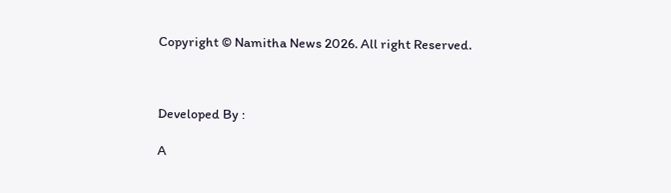Copyright © Namitha News 2026. All right Reserved.



Developed By :

A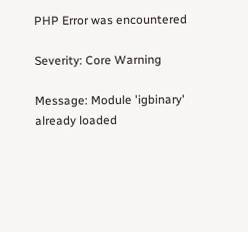PHP Error was encountered

Severity: Core Warning

Message: Module 'igbinary' already loaded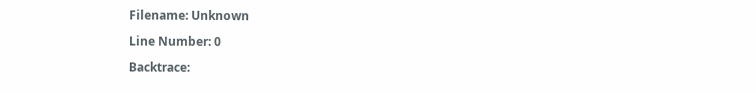Filename: Unknown

Line Number: 0

Backtrace: